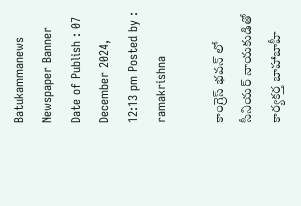Batukammanews
Newspaper Banner
Date of Publish : 07 December 2024, 12:13 pm Posted by : ramakrishna

కాంగ్రెస్ భవన్ లో సీనియర్ నాయకుడితో కార్యకర్త బాహాబాహీ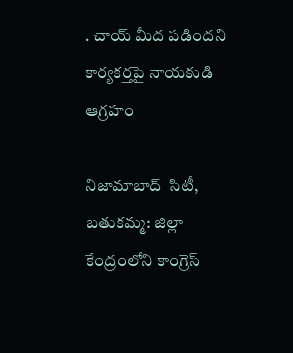. చాయ్ మీద పడిందని కార్యకర్తపై నాయకుడి ఆగ్రహం

నిజామాబాద్  సిటీ, బతుకమ్మ: జిల్లా కేంద్రంలోని కాంగ్రెస్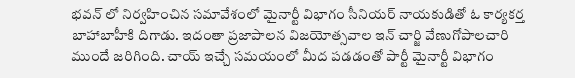భవన్ లో నిర్వహించిన సమావేశంలో మైనార్టీ విభాగం సీనియర్ నాయకుడితో ఓ కార్యకర్త బాహాబాహీకి దిగాడు. ఇదంతా ప్రజాపాలన విజయోత్సవాల ఇన్ చార్జి వేణుగోపాలచారి ముందే జరిగింది. చాయ్ ఇచ్చే సమయంలో మీద పడడంతో పార్టీ మైనార్టీ విభాగం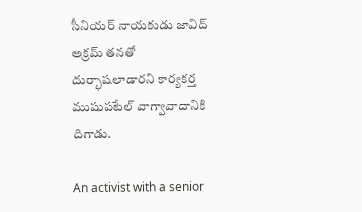సీనియర్ నాయకుడు జావిద్ అక్రమ్ తనతో దుర్భాషలాడారని కార్యకర్త ముషుపటేల్ వాగ్వావాదానికి దిగాడు.

An activist with a senior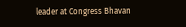leader at Congress Bhavan